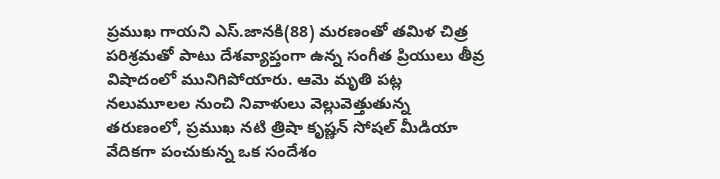ప్రముఖ గాయని ఎస్.జానకి(88) మరణంతో తమిళ చిత్ర పరిశ్రమతో పాటు దేశవ్యాప్తంగా ఉన్న సంగీత ప్రియులు తీవ్ర విషాదంలో మునిగిపోయారు. ఆమె మృతి పట్ల నలుమూలల నుంచి నివాళులు వెల్లువెత్తుతున్న తరుణంలో, ప్రముఖ నటి త్రిషా కృష్ణన్ సోషల్ మీడియా వేదికగా పంచుకున్న ఒక సందేశం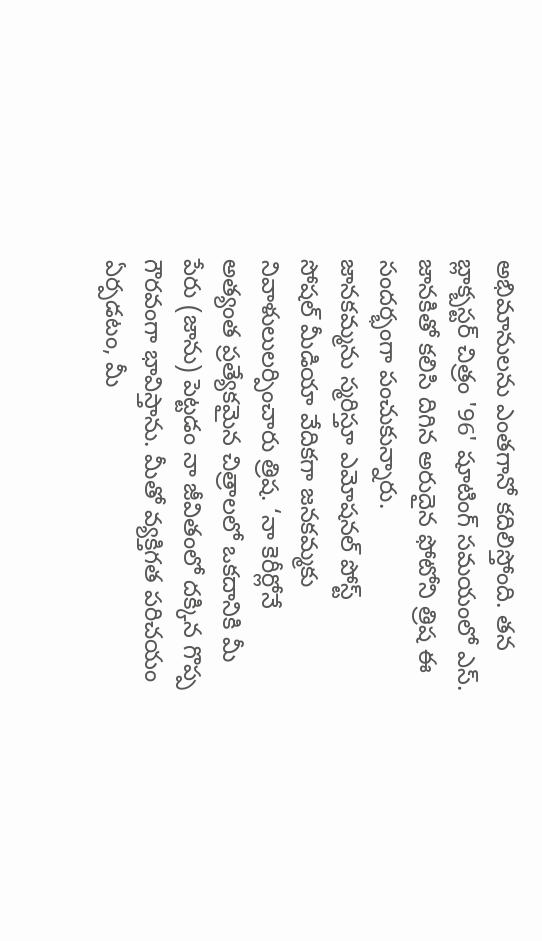అభిమానులను ఎంతగానో కదిలిస్తోంది. తన బ్లాక్బస్టర్ చిత్రం '96' షూటింగ్ సమయంలో ఎస్. జానకితో కలిసి దిగిన అరుదైన ఫోటోని త్రిష ఈ సందర్భంగా పంచుకున్నారు.
జానకమ్మను స్మరిస్తూ ఎమోషనల్ పోస్ట్
సోషల్ మీడియా వేదికగా జనకమ్మకు నివాళులులర్పించారు త్రిష. ‘నా కెరీర్లోనే అత్యంత ప్రత్యేకమైన చిత్రాలలో ఒకదానికి మీ పేరు (జాను) పెట్టడం నా జీవితంలో దక్కిన గొప్ప గౌరవంగా భావిస్తాను. మీతో వ్యక్తిగత పరిచయం ఏర్పడటం, మీ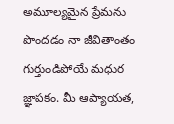అమూల్యమైన ప్రేమను పొందడం నా జీవితాంతం గుర్తుండిపోయే మధుర జ్ఞాపకం. మీ ఆప్యాయత,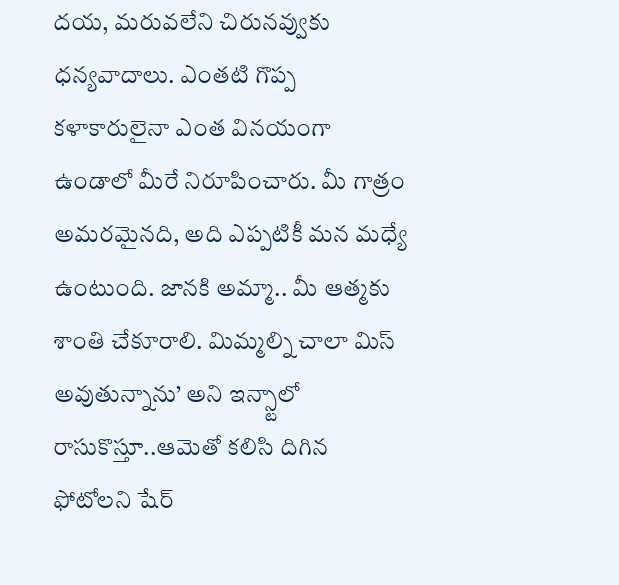దయ, మరువలేని చిరునవ్వుకు ధన్యవాదాలు. ఎంతటి గొప్ప కళాకారులైనా ఎంత వినయంగా ఉండాలో మీరే నిరూపించారు. మీ గాత్రం అమరమైనది, అది ఎప్పటికీ మన మధ్యే ఉంటుంది. జానకి అమ్మా.. మీ ఆత్మకు శాంతి చేకూరాలి. మిమ్మల్ని చాలా మిస్ అవుతున్నాను’ అని ఇన్స్టాలో రాసుకొస్తూ..ఆమెతో కలిసి దిగిన ఫోటోలని షేర్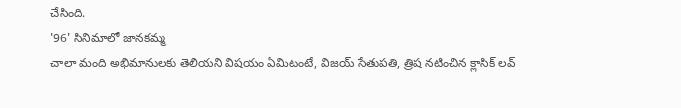చేసింది.
'96' సినిమాలో జానకమ్మ
చాలా మంది అభిమానులకు తెలియని విషయం ఏమిటంటే, విజయ్ సేతుపతి, త్రిష నటించిన క్లాసిక్ లవ్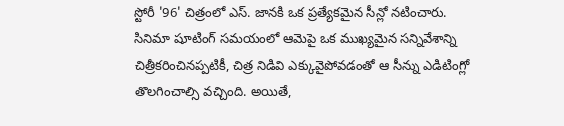స్టోరీ '96' చిత్రంలో ఎస్. జానకి ఒక ప్రత్యేకమైన సీన్లో నటించారు. సినిమా షూటింగ్ సమయంలో ఆమెపై ఒక ముఖ్యమైన సన్నివేశాన్ని చిత్రీకరించినప్పటికీ, చిత్ర నిడివి ఎక్కువైపోవడంతో ఆ సీన్ను ఎడిటింగ్లో తొలగించాల్సి వచ్చింది. అయితే,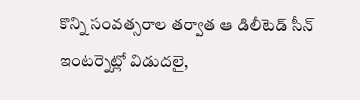కొన్ని సంవత్సరాల తర్వాత ఆ డిలీటెడ్ సీన్ ఇంటర్నెట్లో విడుదలై,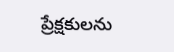ప్రేక్షకులను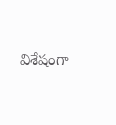విశేషంగా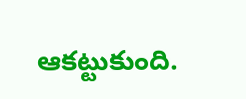ఆకట్టుకుంది.